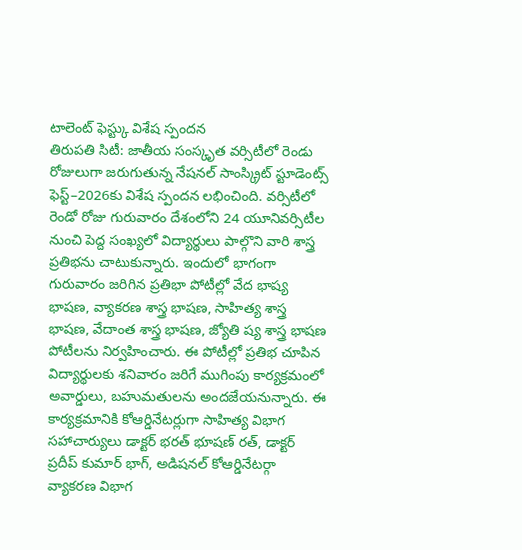టాలెంట్ ఫెస్ట్కు విశేష స్పందన
తిరుపతి సిటీ: జాతీయ సంస్కృత వర్సిటీలో రెండు రోజులుగా జరుగుతున్న నేషనల్ సాంస్క్రిట్ స్టూడెంట్స్ ఫెస్ట్–2026కు విశేష స్పందన లభించింది. వర్సిటీలో రెండో రోజు గురువారం దేశంలోని 24 యూనివర్సిటీల నుంచి పెద్ద సంఖ్యలో విద్యార్థులు పాల్గొని వారి శాస్త్ర ప్రతిభను చాటుకున్నారు. ఇందులో భాగంగా గురువారం జరిగిన ప్రతిభా పోటీల్లో వేద భాష్య భాషణ, వ్యాకరణ శాస్త్ర భాషణ, సాహిత్య శాస్త్ర భాషణ, వేదాంత శాస్త్ర భాషణ, జ్యోతి ష్య శాస్త్ర భాషణ పోటీలను నిర్వహించారు. ఈ పోటీల్లో ప్రతిభ చూపిన విద్యార్థులకు శనివారం జరిగే ముగింపు కార్యక్రమంలో అవార్డులు, బహుమతులను అందజేయనున్నారు. ఈ కార్యక్రమానికి కోఆర్డినేటర్లుగా సాహిత్య విభాగ సహాచార్యులు డాక్టర్ భరత్ భూషణ్ రత్, డాక్టర్ ప్రదీప్ కుమార్ భాగ్, అడిషనల్ కోఆర్డినేటర్గా వ్యాకరణ విభాగ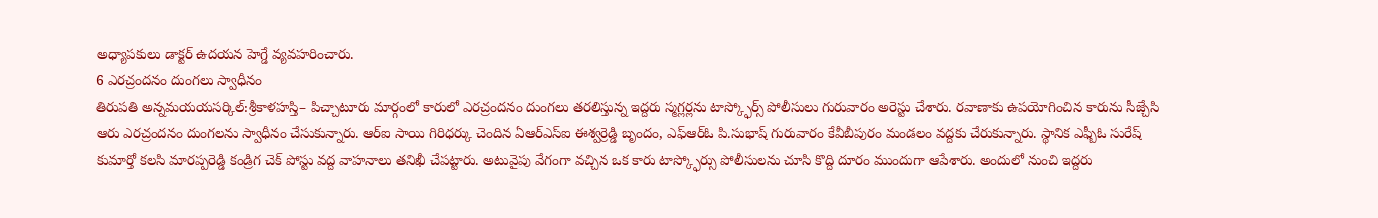అధ్యాపకులు డాక్టర్ ఉదయన హెగ్డే వ్యవహరించారు.
6 ఎరచ్రందనం దుంగలు స్వాధీనం
తిరుపతి అన్నమయయసర్కిల్:శ్రీకాళహస్తి– పిచ్చాటూరు మార్గంలో కారులో ఎరచ్రందనం దుంగలు తరలిస్తున్న ఇద్దరు స్మగ్లర్లను టాస్క్ఫోర్స్ పోలీసులు గురువారం అరెస్టు చేశారు. రవాణాకు ఉపయోగించిన కారును సీజ్చేసి ఆరు ఎరచ్రందనం దుంగలను స్వాధీనం చేసుకున్నారు. ఆర్ఐ సాయి గిరిధర్కు చెందిన ఏఆర్ఎస్ఐ ఈశ్వర్రెడ్డి బృందం, ఎఫ్ఆర్ఓ పి.సుభాష్ గురువారం కేవీబీపురం మండలం వద్దకు చేరుకున్నారు. స్థానిక ఎఫ్బీఓ సురేష్ కుమార్తో కలసి మారప్పరెడ్డి కండ్రిగ చెక్ పోస్టు వద్ద వాహనాలు తనిఖీ చేపట్టారు. అటువైపు వేగంగా వచ్చిన ఒక కారు టాస్క్ఫోర్సు పోలీసులను చూసి కొద్ది దూరం ముందుగా ఆపేశారు. అందులో నుంచి ఇద్దరు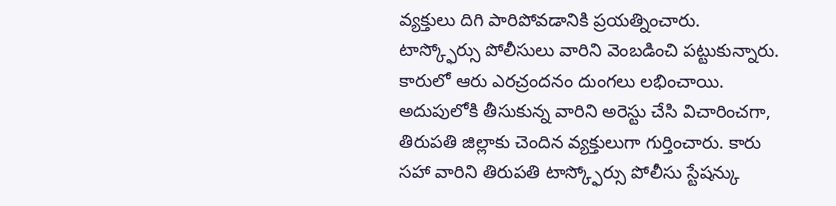వ్యక్తులు దిగి పారిపోవడానికి ప్రయత్నించారు. టాస్క్ఫోర్సు పోలీసులు వారిని వెంబడించి పట్టుకున్నారు. కారులో ఆరు ఎరచ్రందనం దుంగలు లభించాయి. అదుపులోకి తీసుకున్న వారిని అరెస్టు చేసి విచారించగా, తిరుపతి జిల్లాకు చెందిన వ్యక్తులుగా గుర్తించారు. కారు సహా వారిని తిరుపతి టాస్క్ఫోర్సు పోలీసు స్టేషన్కు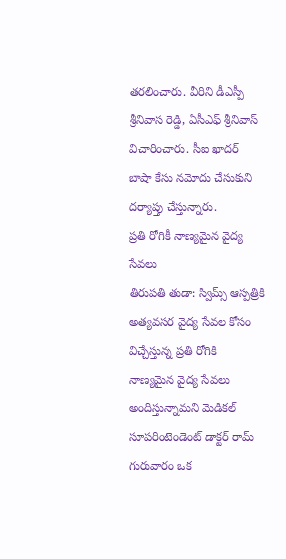తరలించారు. వీరిని డీఎస్పీ శ్రీనివాస రెడ్డి, ఏసీఎఫ్ శ్రీనివాస్ విచారించారు. సీఐ ఖాదర్ బాషా కేసు నమోదు చేసుకుని దర్యాప్తు చేస్తున్నారు.
ప్రతి రోగికీ నాణ్యమైన వైద్య సేవలు
తిరుపతి తుడా: స్విమ్స్ ఆస్పత్రికి అత్యవసర వైద్య సేవల కోసం విచ్చేస్తున్న ప్రతి రోగికి నాణ్యమైన వైద్య సేవలు అందిస్తున్నామని మెడికల్ సూపరింటెండెంట్ డాక్టర్ రామ్ గురువారం ఒక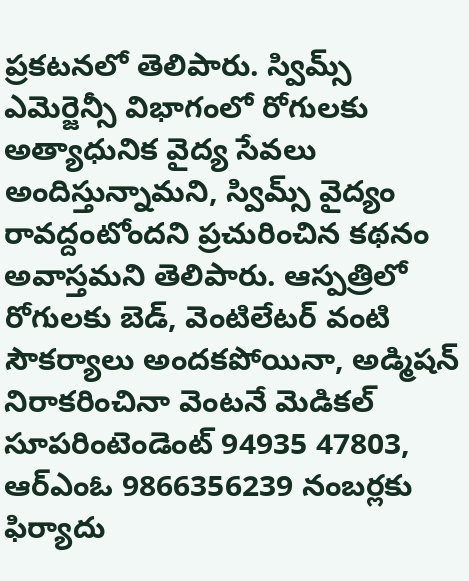ప్రకటనలో తెలిపారు. స్విమ్స్ ఎమెర్జెన్సీ విభాగంలో రోగులకు అత్యాధునిక వైద్య సేవలు అందిస్తున్నామని, స్విమ్స్ వైద్యం రావద్దంటోందని ప్రచురించిన కథనం అవాస్తమని తెలిపారు. ఆస్పత్రిలో రోగులకు బెడ్, వెంటిలేటర్ వంటి సౌకర్యాలు అందకపోయినా, అడ్మిషన్ నిరాకరించినా వెంటనే మెడికల్ సూపరింటెండెంట్ 94935 47803, ఆర్ఎంఓ 9866356239 నంబర్లకు ఫిర్యాదు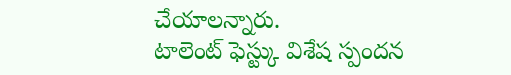చేయాలన్నారు.
టాలెంట్ ఫెస్ట్కు విశేష స్పందన